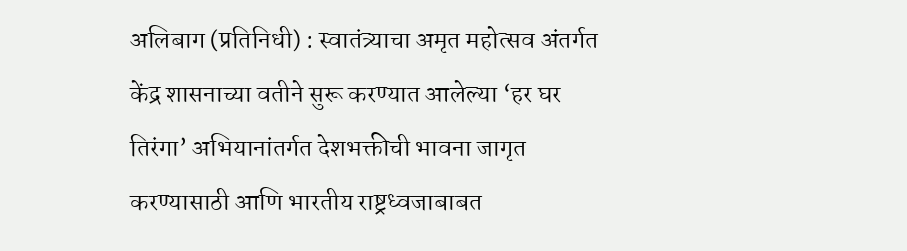अलिबाग (प्रतिनिधी) : स्वातंत्र्याचा अमृत महोत्सव अंतर्गत केंद्र शासनाच्या वतीने सुरू करण्यात आलेल्या ‘हर घर तिरंगा’ अभियानांतर्गत देशभक्तीची भावना जागृत करण्यासाठी आणि भारतीय राष्ट्रध्वजाबाबत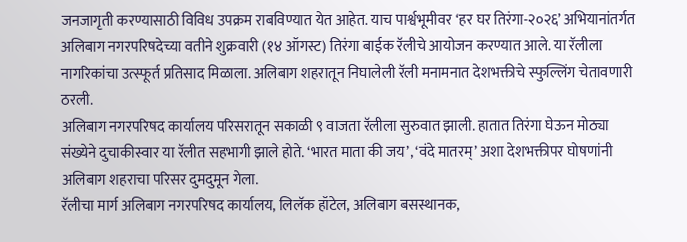जनजागृती करण्यासाठी विविध उपक्रम राबविण्यात येत आहेत. याच पार्श्वभूमीवर ‘हर घर तिरंगा-२०२६’ अभियानांतर्गत अलिबाग नगरपरिषदेच्या वतीने शुक्रवारी (१४ ऑगस्ट) तिरंगा बाईक रॅलीचे आयोजन करण्यात आले. या रॅलीला नागरिकांचा उत्स्फूर्त प्रतिसाद मिळाला. अलिबाग शहरातून निघालेली रॅली मनामनात देशभक्तीचे स्फुल्लिंग चेतावणारी ठरली.
अलिबाग नगरपरिषद कार्यालय परिसरातून सकाळी ९ वाजता रॅलीला सुरुवात झाली. हातात तिरंगा घेऊन मोठ्या संख्येने दुचाकीस्वार या रॅलीत सहभागी झाले होते. ‘भारत माता की जय’, ‘वंदे मातरम्’ अशा देशभक्तीपर घोषणांनी अलिबाग शहराचा परिसर दुमदुमून गेला.
रॅलीचा मार्ग अलिबाग नगरपरिषद कार्यालय, लिलॅक हॉटेल, अलिबाग बसस्थानक,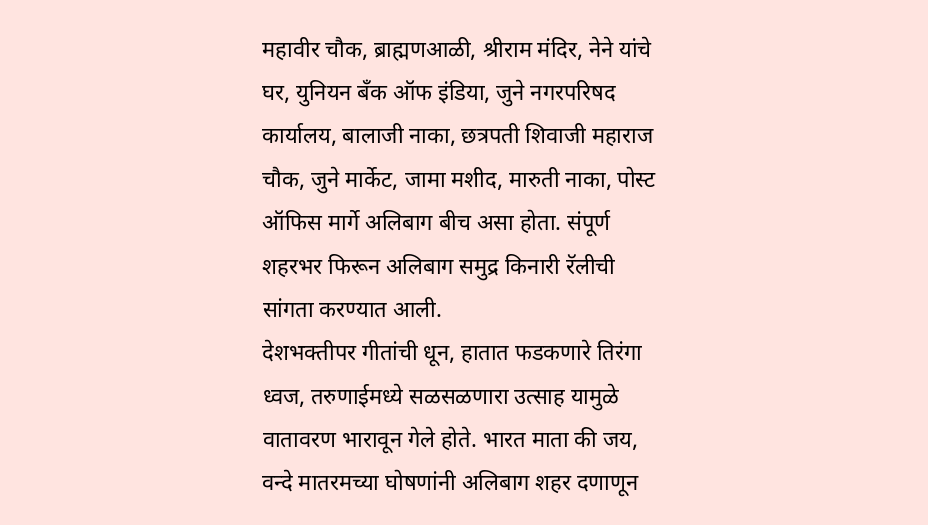महावीर चौक, ब्राह्मणआळी, श्रीराम मंदिर, नेने यांचे घर, युनियन बँक ऑफ इंडिया, जुने नगरपरिषद कार्यालय, बालाजी नाका, छत्रपती शिवाजी महाराज चौक, जुने मार्केट, जामा मशीद, मारुती नाका, पोस्ट ऑफिस मार्गे अलिबाग बीच असा होता. संपूर्ण शहरभर फिरून अलिबाग समुद्र किनारी रॅलीची सांगता करण्यात आली.
देशभक्तीपर गीतांची धून, हातात फडकणारे तिरंगा ध्वज, तरुणाईमध्ये सळसळणारा उत्साह यामुळे वातावरण भारावून गेले होते. भारत माता की जय, वन्दे मातरमच्या घोषणांनी अलिबाग शहर दणाणून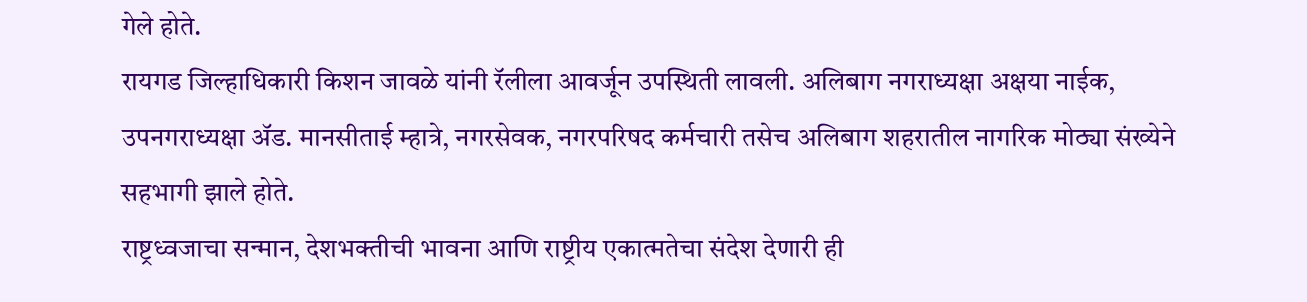गेले होते.
रायगड जिल्हाधिकारी किशन जावळे यांनी रॅलीला आवर्जून उपस्थिती लावली. अलिबाग नगराध्यक्षा अक्षया नाईक, उपनगराध्यक्षा ॲड. मानसीताई म्हात्रे, नगरसेवक, नगरपरिषद कर्मचारी तसेच अलिबाग शहरातील नागरिक मोठ्या संख्येने सहभागी झाले होते.
राष्ट्रध्वजाचा सन्मान, देशभक्तीची भावना आणि राष्ट्रीय एकात्मतेचा संदेश देणारी ही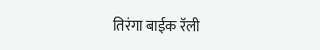तिरंगा बाईक रॅली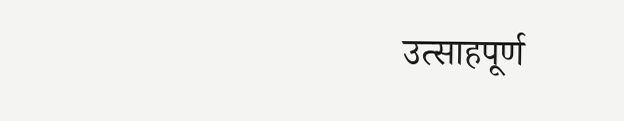उत्साहपूर्ण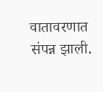वातावरणात संपन्न झाली.